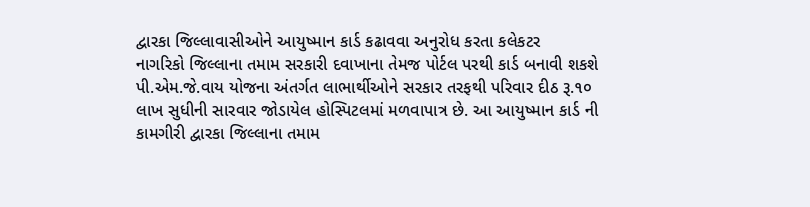દ્વારકા જિલ્લાવાસીઓને આયુષ્માન કાર્ડ કઢાવવા અનુરોધ કરતા કલેકટર
નાગરિકો જિલ્લાના તમામ સરકારી દવાખાના તેમજ પોર્ટલ પરથી કાર્ડ બનાવી શકશે
પી.એમ.જે.વાય યોજના અંતર્ગત લાભાર્થીઓને સરકાર તરફથી પરિવાર દીઠ રૂ.૧૦ લાખ સુધીની સારવાર જોડાયેલ હોસ્પિટલમાં મળવાપાત્ર છે. આ આયુષ્માન કાર્ડ ની કામગીરી દ્વારકા જિલ્લાના તમામ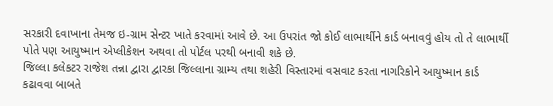સરકારી દવાખાના તેમજ ઇ-ગ્રામ સેન્ટર ખાતે કરવામાં આવે છે. આ ઉપરાંત જો કોઈ લાભાર્થીને કાર્ડ બનાવવું હોય તો તે લાભાર્થી પોતે પણ આયુષ્માન એપ્લીકેશન અથવા તો પોર્ટલ પરથી બનાવી શકે છે.
જિલ્લા કલેકટર રાજેશ તન્ના દ્વારા દ્વારકા જિલ્લાના ગ્રામ્ય તથા શહેરી વિસ્તારમાં વસવાટ કરતા નાગરિકોને આયુષ્માન કાર્ડ કઢાવવા બાબતે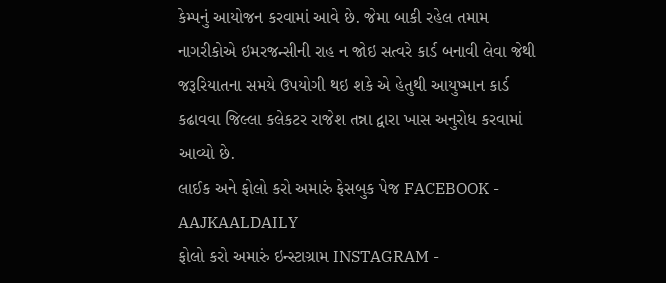કેમ્પનું આયોજન કરવામાં આવે છે. જેમા બાકી રહેલ તમામ નાગરીકોએ ઇમરજન્સીની રાહ ન જોઇ સત્વરે કાર્ડ બનાવી લેવા જેથી જરૂરિયાતના સમયે ઉપયોગી થઇ શકે એ હેતુથી આયુષ્માન કાર્ડ કઢાવવા જિલ્લા કલેકટર રાજેશ તન્ના દ્વારા ખાસ અનુરોધ કરવામાં આવ્યો છે.
લાઈક અને ફોલો કરો અમારું ફેસબુક પેજ FACEBOOK - AAJKAALDAILY
ફોલો કરો અમારું ઇન્સ્ટાગ્રામ INSTAGRAM -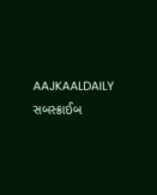AAJKAALDAILY
સબસ્ક્રાઈબ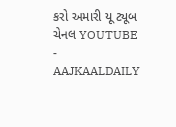કરો અમારી યૂ ટ્યૂબ ચેનલ YOUTUBE - AAJKAALDAILY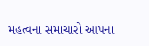મહત્વના સમાચારો આપના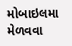મોબાઇલમા મેળવવા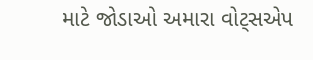માટે જોડાઓ અમારા વોટ્સએપ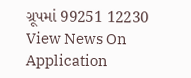ગ્રૂપમાં 99251 12230
View News On Application